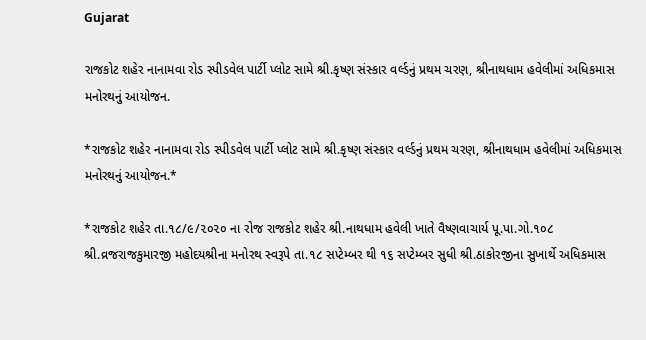Gujarat

રાજકોટ શહેર નાનામવા રોડ સ્પીડવેલ પાર્ટી પ્લોટ સામે શ્રી.કૃષ્ણ સંસ્કાર વર્લ્ડનું પ્રથમ ચરણ, શ્રીનાથધામ હવેલીમાં અધિકમાસ મનોરથનું આયોજન.

*રાજકોટ શહેર નાનામવા રોડ સ્પીડવેલ પાર્ટી પ્લોટ સામે શ્રી.કૃષ્ણ સંસ્કાર વર્લ્ડનું પ્રથમ ચરણ, શ્રીનાથધામ હવેલીમાં અધિકમાસ મનોરથનું આયોજન.*

*રાજકોટ શહેર તા.૧૮/૯/૨૦૨૦ ના રોજ રાજકોટ શહેર શ્રી.નાથધામ હવેલી ખાતે વૈષ્ણવાચાર્ય પૂ.પા.ગો.૧૦૮ શ્રી.વ્રજરાજકુમારજી મહોદયશ્રીના મનોરથ સ્વરૂપે તા.૧૮ સપ્ટેમ્બર થી ૧૬ સપ્ટેમ્બર સુધી શ્રી.ઠાકોરજીના સુખાર્થે અધિકમાસ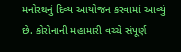મનોરથનું દિવ્ય આયોજન કરવામાં આવ્યું છે. કોરોનાની મહામારી વચ્ચે સંપૂર્ણ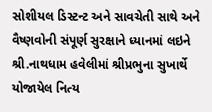સોશીયલ ડિસ્ટન્ટ અને સાવચેતી સાથે અને વૈષ્ણવોની સંપૂર્ણ સુરક્ષાને ધ્યાનમાં લઇને શ્રી.નાથધામ હવેલીમાં શ્રીપ્રભુના સુખાર્થે યોજાયેલ નિત્ય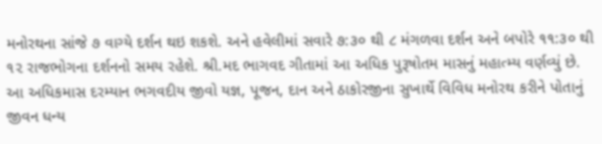મનોરથના સાંજે ૭ વાગ્યે દર્શન થઇ શકશે. અને હવેલીમાં સવારે ૭:૩૦ થી ૮ મંગળવા દર્શન અને બપોરે ૧૧:૩૦ થી ૧૨ રાજભોગના દર્શનનો સમય રહેશે. શ્રી.મદ ભાગવદ ગીતામાં આ અધિક પુરૂષોતમ માસનું મહાત્મ્ય વર્ણવ્યું છે. આ અધિકમાસ દરમ્યાન ભગવદીય જીવો યજ્ઞ, પૂજન, દાન અને ઠાકોરજીના સુખાર્થે વિવિધ મનોરથ કરીને પોતાનું જીવન ધન્ય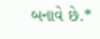બનાવે છે.*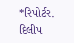*રિપોર્ટર. દિલીપ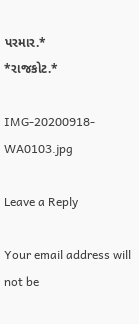પરમાર.*
*રાજકોટ.*

IMG-20200918-WA0103.jpg

Leave a Reply

Your email address will not be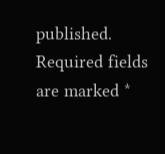published. Required fields are marked *